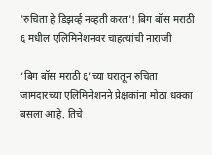'रुचिता हे डिझर्व्ह नव्हती करत'! बिग बॉस मराठी ६ मधील एलिमिनेशनवर चाहत्यांची नाराजी

‘बिग बॉस मराठी ६’च्या घरातून रुचिता जामदारच्या एलिमिनेशनने प्रेक्षकांना मोठा धक्का बसला आहे. तिचे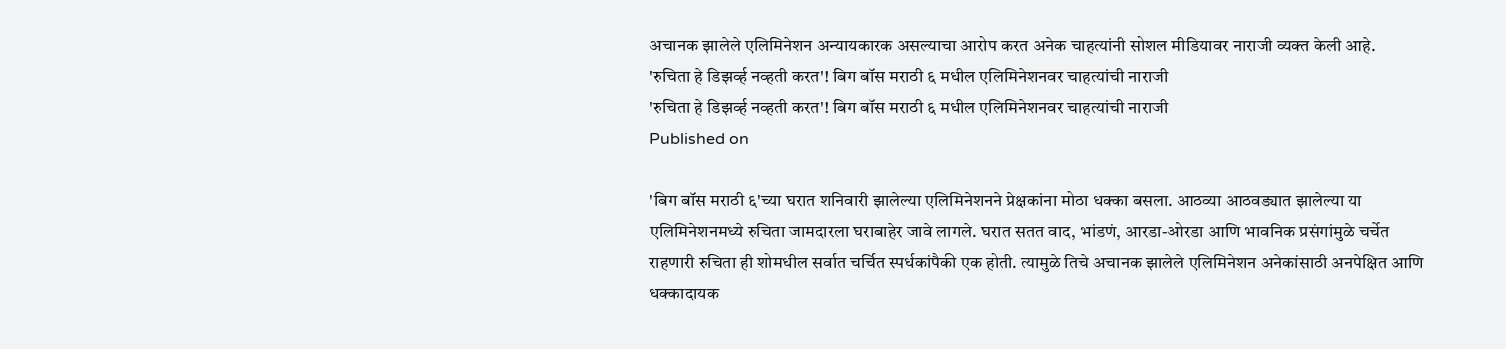अचानक झालेले एलिमिनेशन अन्यायकारक असल्याचा आरोप करत अनेक चाहत्यांनी सोशल मीडियावर नाराजी व्यक्त केली आहे.
'रुचिता हे डिझर्व्ह नव्हती करत'! बिग बॉस मराठी ६ मधील एलिमिनेशनवर चाहत्यांची नाराजी
'रुचिता हे डिझर्व्ह नव्हती करत'! बिग बॉस मराठी ६ मधील एलिमिनेशनवर चाहत्यांची नाराजी
Published on

'बिग बॉस मराठी ६'च्या घरात शनिवारी झालेल्या एलिमिनेशनने प्रेक्षकांना मोठा धक्का बसला. आठव्या आठवड्यात झालेल्या या एलिमिनेशनमध्ये रुचिता जामदारला घराबाहेर जावे लागले. घरात सतत वाद, भांडणं, आरडा-ओरडा आणि भावनिक प्रसंगांमुळे चर्चेत राहणारी रुचिता ही शोमधील सर्वात चर्चित स्पर्धकांपैकी एक होती. त्यामुळे तिचे अचानक झालेले एलिमिनेशन अनेकांसाठी अनपेक्षित आणि धक्कादायक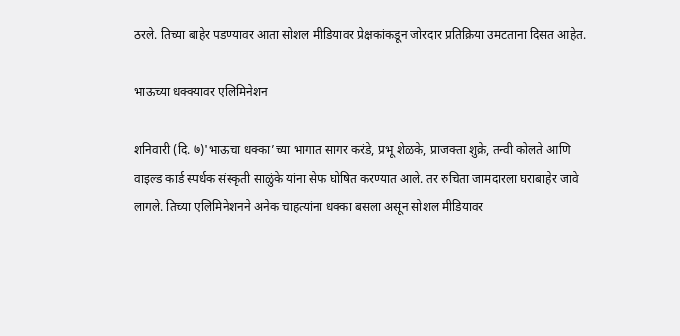ठरले. तिच्या बाहेर पडण्यावर आता सोशल मीडियावर प्रेक्षकांकडून जोरदार प्रतिक्रिया उमटताना दिसत आहेत.

भाऊच्या धक्क्यावर एलिमिनेशन

शनिवारी (दि. ७)'भाऊचा धक्का’च्या भागात सागर करंडे, प्रभू शेळके, प्राजक्ता शुक्रे, तन्वी कोलते आणि वाइल्ड कार्ड स्पर्धक संस्कृती साळुंके यांना सेफ घोषित करण्यात आले. तर रुचिता जामदारला घराबाहेर जावे लागले. तिच्या एलिमिनेशनने अनेक चाहत्यांना धक्का बसला असून सोशल मीडियावर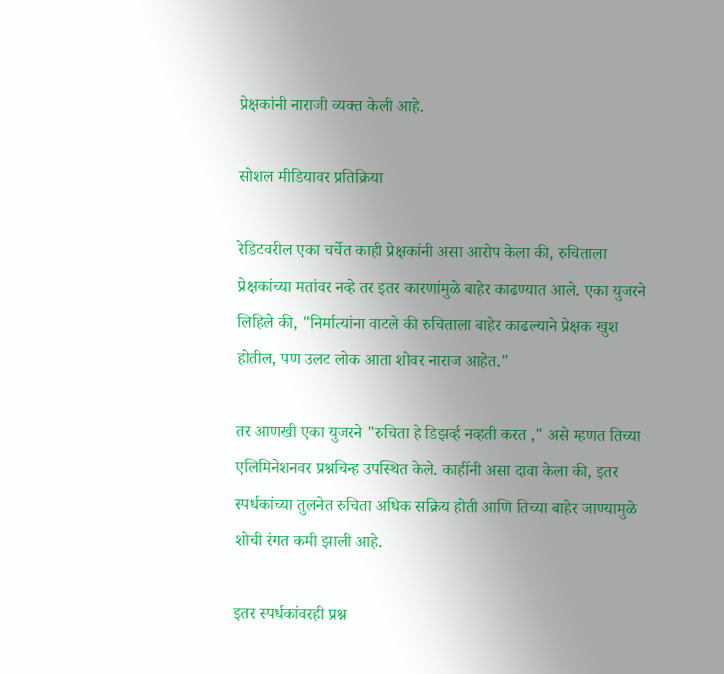प्रेक्षकांनी नाराजी व्यक्त केली आहे.

सोशल मीडियावर प्रतिक्रिया

रेडिटवरील एका चर्चेत काही प्रेक्षकांनी असा आरोप केला की, रुचिताला प्रेक्षकांच्या मतांवर नव्हे तर इतर कारणांमुळे बाहेर काढण्यात आले. एका युजरने लिहिले की, "निर्मात्यांना वाटले की रुचिताला बाहेर काढल्याने प्रेक्षक खुश होतील, पण उलट लोक आता शोवर नाराज आहेत."

तर आणखी एका युजरने "रुचिता हे डिझर्व्ह नव्हती करत ," असे म्हणत तिच्या एलिमिनेशनवर प्रश्नचिन्ह उपस्थित केले. काहींनी असा दावा केला की, इतर स्पर्धकांच्या तुलनेत रुचिता अधिक सक्रिय होती आणि तिच्या बाहेर जाण्यामुळे शोची रंगत कमी झाली आहे.

इतर स्पर्धकांवरही प्रश्न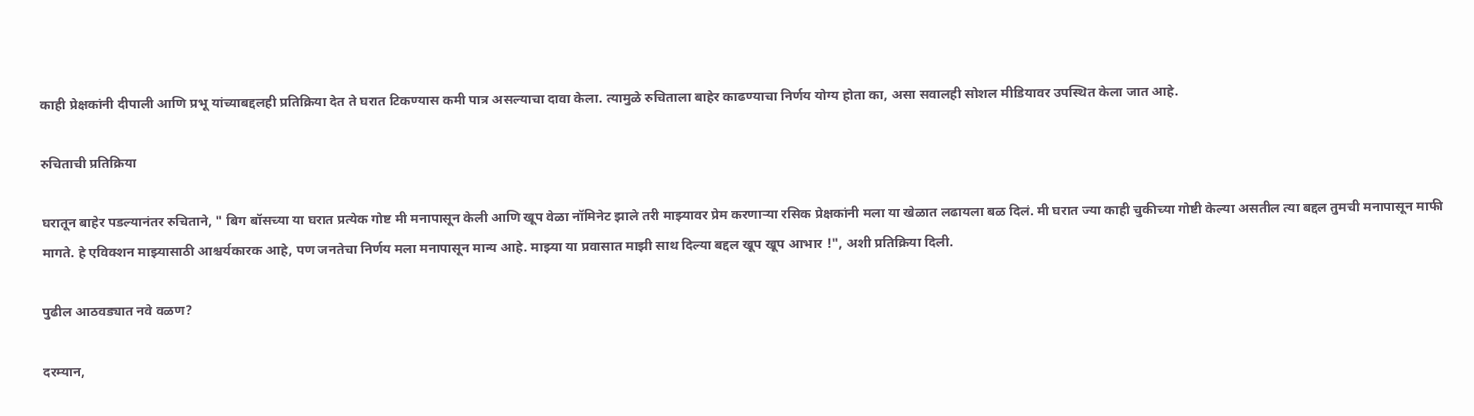काही प्रेक्षकांनी दीपाली आणि प्रभू यांच्याबद्दलही प्रतिक्रिया देत ते घरात टिकण्यास कमी पात्र असल्याचा दावा केला. त्यामुळे रुचिताला बाहेर काढण्याचा निर्णय योग्य होता का, असा सवालही सोशल मीडियावर उपस्थित केला जात आहे.

रुचिताची प्रतिक्रिया

घरातून बाहेर पडल्यानंतर रुचिताने, " बिग बॉसच्या या घरात प्रत्येक गोष्ट मी मनापासून केली आणि खूप वेळा नॉमिनेट झाले तरी माझ्यावर प्रेम करणाऱ्या रसिक प्रेक्षकांनी मला या खेळात लढायला बळ दिलं. मी घरात ज्या काही चुकीच्या गोष्टी केल्या असतील त्या बद्दल तुमची मनापासून माफी मागते. हे एविक्शन माझ्यासाठी आश्चर्यकारक आहे, पण जनतेचा निर्णय मला मनापासून मान्य आहे. माझ्या या प्रवासात माझी साथ दिल्या बद्दल खूप खूप आभार !", अशी प्रतिक्रिया दिली.

पुढील आठवड्यात नवे वळण?

दरम्यान,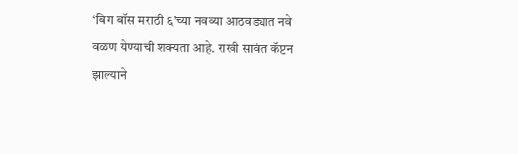‘बिग बॉस मराठी ६’च्या नवव्या आठवड्यात नवे वळण येण्याची शक्यता आहे. राखी सावंत कॅप्टन झाल्याने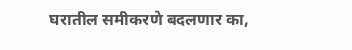घरातील समीकरणे बदलणार का,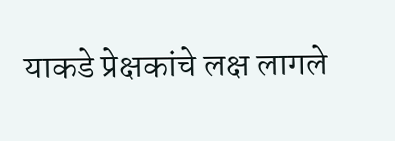याकडे प्रेक्षकांचे लक्ष लागले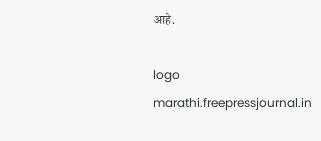आहे.

logo
marathi.freepressjournal.in